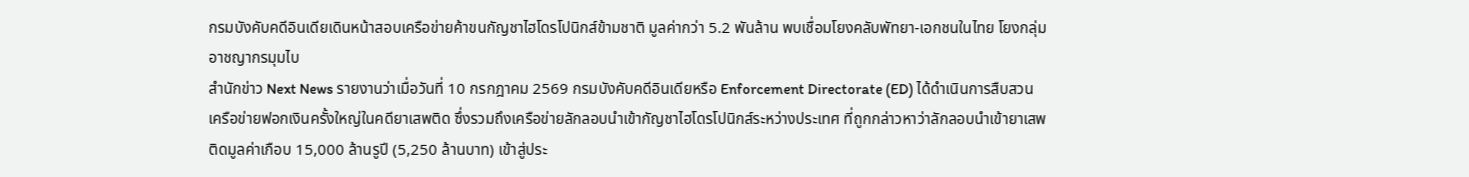กรมบังคับคดีอินเดียเดินหน้าสอบเครือข่ายค้าขนกัญชาไฮโดรโปนิกส์ข้ามชาติ มูลค่ากว่า 5.2 พันล้าน พบเชื่อมโยงคลับพัทยา-เอกชนในไทย โยงกลุ่มอาชญากรมุมไบ
สำนักข่าว Next News รายงานว่าเมื่อวันที่ 10 กรกฎาคม 2569 กรมบังคับคดีอินเดียหรือ Enforcement Directorate (ED) ได้ดำเนินการสืบสวนเครือข่ายฟอกเงินครั้งใหญ่ในคดียาเสพติด ซึ่งรวมถึงเครือข่ายลักลอบนำเข้ากัญชาไฮโดรโปนิกส์ระหว่างประเทศ ที่ถูกกล่าวหาว่าลักลอบนำเข้ายาเสพติดมูลค่าเกือบ 15,000 ล้านรูปี (5,250 ล้านบาท) เข้าสู่ประ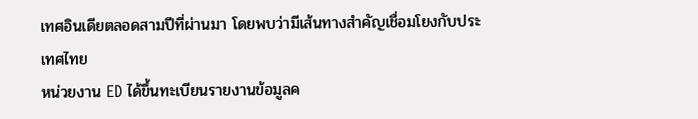เทศอินเดียตลอดสามปีที่ผ่านมา โดยพบว่ามีเส้นทางสำคัญเชื่อมโยงกับประเทศไทย
หน่วยงาน ED ได้ขึ้นทะเบียนรายงานข้อมูลค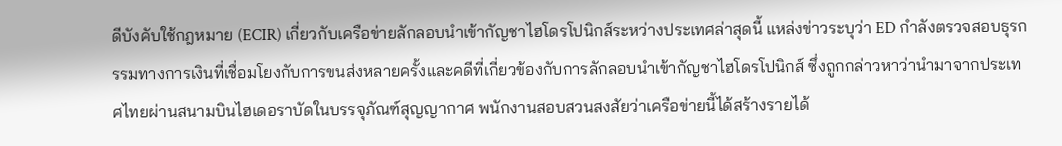ดีบังคับใช้กฎหมาย (ECIR) เกี่ยวกับเครือข่ายลักลอบนำเข้ากัญชาไฮโดรโปนิกส์ระหว่างประเทศล่าสุดนี้ แหล่งข่าวระบุว่า ED กำลังตรวจสอบธุรกรรมทางการเงินที่เชื่อมโยงกับการขนส่งหลายครั้งและคดีที่เกี่ยวข้องกับการลักลอบนำเข้ากัญชาไฮโดรโปนิกส์ ซึ่งถูกกล่าวหาว่านำมาจากประเทศไทยผ่านสนามบินไฮเดอราบัดในบรรจุภัณฑ์สุญญากาศ พนักงานสอบสวนสงสัยว่าเครือข่ายนี้ได้สร้างรายได้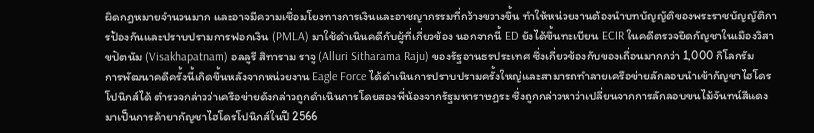ผิดกฎหมายจำนวนมาก และอาจมีความเชื่อมโยงทางการเงินและอาชญากรรมที่กว้างขวางขึ้น ทำให้หน่วยงานต้องนำบทบัญญัติของพระราชบัญญัติการป้องกันและปราบปรามการฟอกเงิน (PMLA) มาใช้ดำเนินคดีกับผู้ที่เกี่ยวข้อง นอกจากนี้ ED ยังได้ขึ้นทะเบียน ECIR ในคดีตรวจยึดกัญชาในเมืองวิสาขปัตนัม (Visakhapatnam) อลลูรี สิทาราม ราจู (Alluri Sitharama Raju) ของรัฐอานธรประเทศ ซึ่งเกี่ยวข้องกับของเถื่อนมากกว่า 1,000 กิโลกรัม
การพัฒนาคดีครั้งนี้เกิดขึ้นหลังจากหน่วยงาน Eagle Force ได้ดำเนินการปราบปรามครั้งใหญ่และสามารถทำลายเครือข่ายลักลอบนำเข้ากัญชาไฮโดรโปนิกส์ได้ ตำรวจกล่าวว่าเครือข่ายดังกล่าวถูกดำเนินการโดยสองพี่น้องจากรัฐมหาราษฏระ ซึ่งถูกกล่าวหาว่าเปลี่ยนจากการลักลอบขนไม้จันทน์สีแดงมาเป็นการค้ายากัญชาไฮโดรโปนิกส์ในปี 2566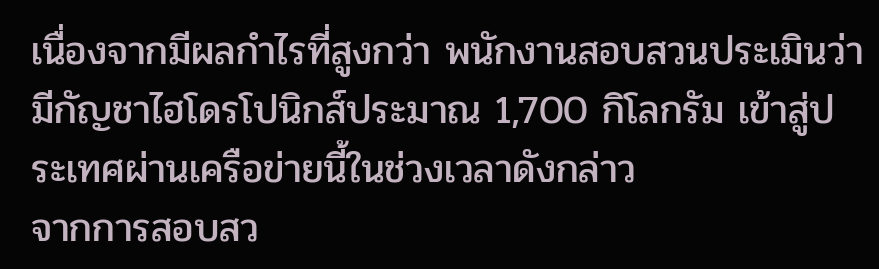เนื่องจากมีผลกำไรที่สูงกว่า พนักงานสอบสวนประเมินว่ามีกัญชาไฮโดรโปนิกส์ประมาณ 1,700 กิโลกรัม เข้าสู่ประเทศผ่านเครือข่ายนี้ในช่วงเวลาดังกล่าว
จากการสอบสว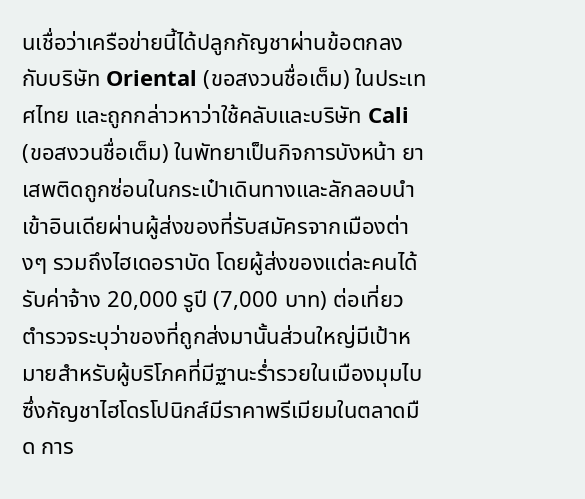นเชื่อว่าเครือข่ายนี้ได้ปลูกกัญชาผ่านข้อตกลงกับบริษัท Oriental (ขอสงวนชื่อเต็ม) ในประเทศไทย และถูกกล่าวหาว่าใช้คลับและบริษัท Cali (ขอสงวนชื่อเต็ม) ในพัทยาเป็นกิจการบังหน้า ยาเสพติดถูกซ่อนในกระเป๋าเดินทางและลักลอบนำเข้าอินเดียผ่านผู้ส่งของที่รับสมัครจากเมืองต่างๆ รวมถึงไฮเดอราบัด โดยผู้ส่งของแต่ละคนได้รับค่าจ้าง 20,000 รูปี (7,000 บาท) ต่อเที่ยว
ตำรวจระบุว่าของที่ถูกส่งมานั้นส่วนใหญ่มีเป้าหมายสำหรับผู้บริโภคที่มีฐานะร่ำรวยในเมืองมุมไบ ซึ่งกัญชาไฮโดรโปนิกส์มีราคาพรีเมียมในตลาดมืด การ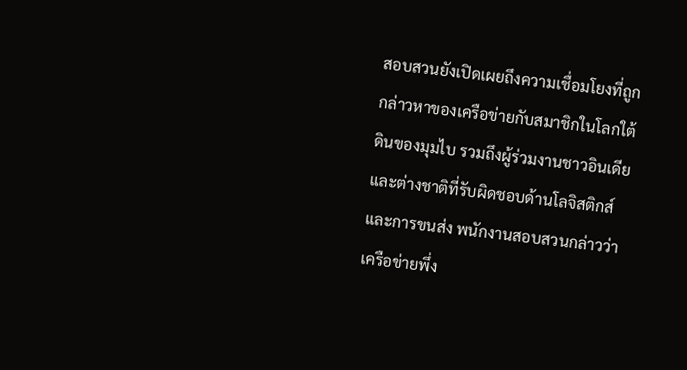สอบสวนยังเปิดเผยถึงความเชื่อมโยงที่ถูกกล่าวหาของเครือข่ายกับสมาชิกในโลกใต้ดินของมุมไบ รวมถึงผู้ร่วมงานชาวอินเดียและต่างชาติที่รับผิดชอบด้านโลจิสติกส์และการขนส่ง พนักงานสอบสวนกล่าวว่าเครือข่ายพึ่ง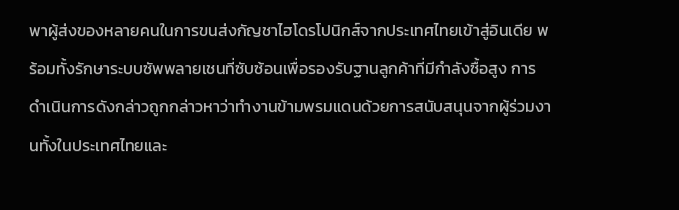พาผู้ส่งของหลายคนในการขนส่งกัญชาไฮโดรโปนิกส์จากประเทศไทยเข้าสู่อินเดีย พร้อมทั้งรักษาระบบซัพพลายเชนที่ซับซ้อนเพื่อรองรับฐานลูกค้าที่มีกำลังซื้อสูง การดำเนินการดังกล่าวถูกกล่าวหาว่าทำงานข้ามพรมแดนด้วยการสนับสนุนจากผู้ร่วมงานทั้งในประเทศไทยและ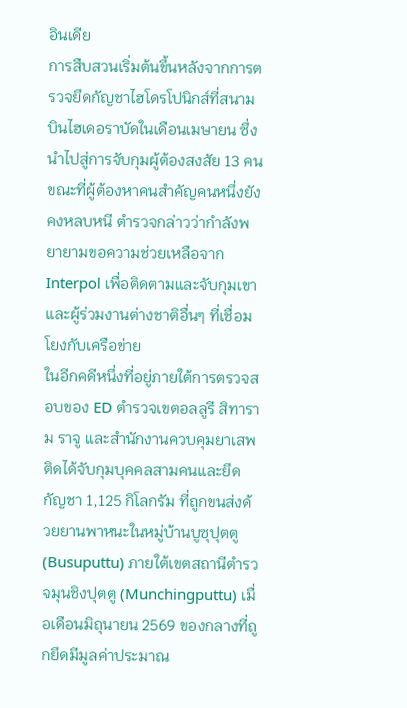อินเดีย
การสืบสวนเริ่มต้นขึ้นหลังจากการตรวจยึดกัญชาไฮโดรโปนิกส์ที่สนามบินไฮเดอราบัดในเดือนเมษายน ซึ่งนำไปสู่การจับกุมผู้ต้องสงสัย 13 คน ขณะที่ผู้ต้องหาคนสำคัญคนหนึ่งยังคงหลบหนี ตำรวจกล่าวว่ากำลังพยายามขอความช่วยเหลือจาก Interpol เพื่อติดตามและจับกุมเขาและผู้ร่วมงานต่างชาติอื่นๆ ที่เชื่อมโยงกับเครือข่าย
ในอีกคดีหนึ่งที่อยู่ภายใต้การตรวจสอบของ ED ตำรวจเขตอลลูรี สิทาราม ราจู และสำนักงานควบคุมยาเสพติดได้จับกุมบุคคลสามคนและยึดกัญชา 1,125 กิโลกรัม ที่ถูกขนส่งด้วยยานพาหนะในหมู่บ้านบูซุปุตตู (Busuputtu) ภายใต้เขตสถานีตำรวจมุนชิงปุตตู (Munchingputtu) เมื่อเดือนมิถุนายน 2569 ของกลางที่ถูกยึดมีมูลค่าประมาณ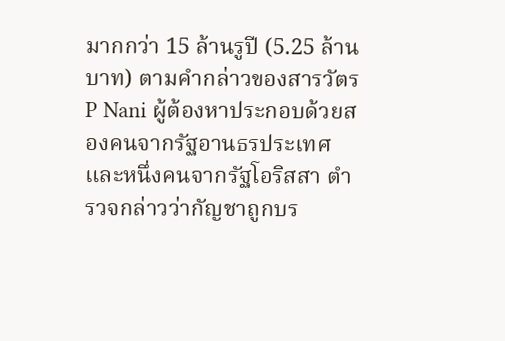มากกว่า 15 ล้านรูปี (5.25 ล้านบาท) ตามคำกล่าวของสารวัตร P Nani ผู้ต้องหาประกอบด้วยสองคนจากรัฐอานธรประเทศและหนึ่งคนจากรัฐโอริสสา ตำรวจกล่าวว่ากัญชาถูกบร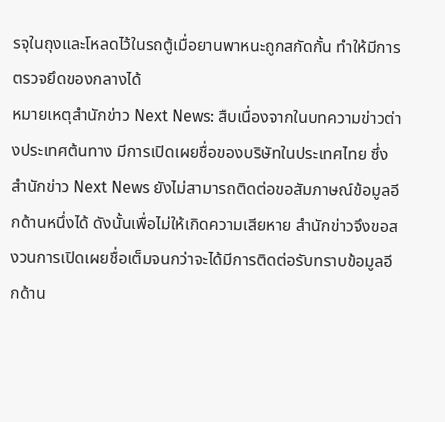รจุในถุงและโหลดไว้ในรถตู้เมื่อยานพาหนะถูกสกัดกั้น ทำให้มีการตรวจยึดของกลางได้
หมายเหตุสำนักข่าว Next News: สืบเนื่องจากในบทความข่าวต่างประเทศต้นทาง มีการเปิดเผยชื่อของบริษัทในประเทศไทย ซึ่งสำนักข่าว Next News ยังไม่สามารถติดต่อขอสัมภาษณ์ข้อมูลอีกด้านหนึ่งได้ ดังนั้นเพื่อไม่ให้เกิดความเสียหาย สำนักข่าวจึงขอสงวนการเปิดเผยชื่อเต็มจนกว่าจะได้มีการติดต่อรับทราบข้อมูลอีกด้าน